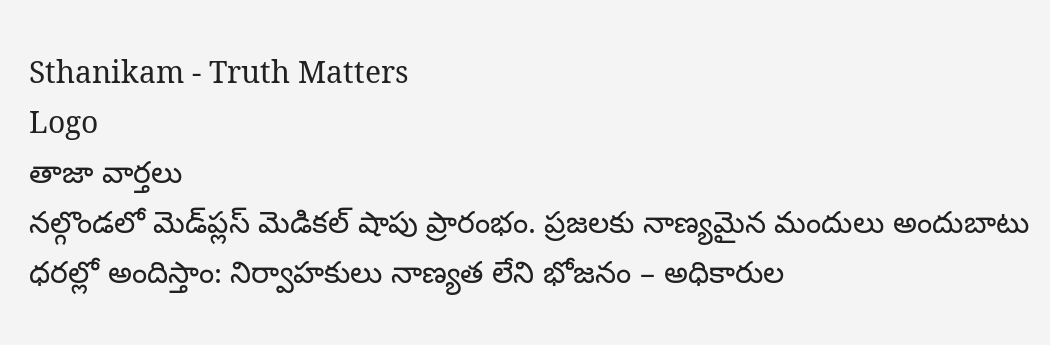Sthanikam - Truth Matters
Logo
తాజా వార్తలు
నల్గొండలో మెడ్‌ప్లస్ మెడికల్ షాపు ప్రారంభం. ప్రజలకు నాణ్యమైన మందులు అందుబాటు ధరల్లో అందిస్తాం: నిర్వాహకులు నాణ్యత లేని భోజనం – అధికారుల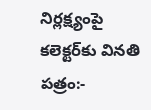నిర్లక్ష్యంపై కలెక్టర్‌కు వినతి పత్రం:-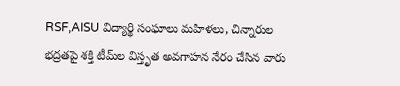RSF,AISU విద్యార్థి సంఘాలు మహిళలు, చిన్నారుల భద్రతపై శక్తి టీమ్‌ల విస్తృత అవగాహన నేరం చేసిన వారు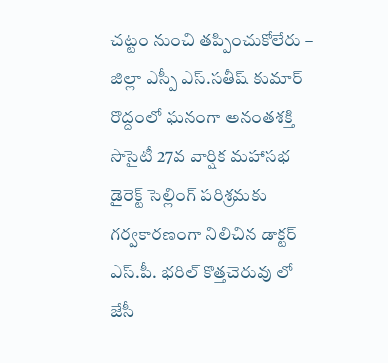చట్టం నుంచి తప్పించుకోలేరు – జిల్లా ఎస్పీ ఎస్.సతీష్ కుమార్ రొద్దంలో ఘనంగా అనంతశక్తి సొసైటీ 27వ వార్షిక మహాసభ డైరెక్ట్ సెల్లింగ్ పరిశ్రమకు గర్వకారణంగా నిలిచిన డాక్టర్ ఎస్.పీ. భరిల్ కొత్తచెరువు లో జేసీ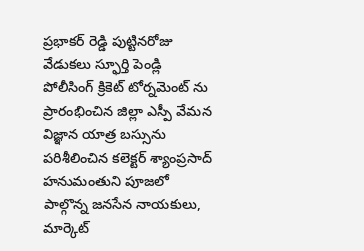ప్రభాకర్ రెడ్డి పుట్టినరోజు వేడుకలు స్ఫూర్తి పెండ్లి పోలీసింగ్ క్రికెట్ టోర్నమెంట్ ను ప్రారంభించిన జిల్లా ఎస్పీ వేమన విజ్ఞాన యాత్ర బస్సును పరిశీలించిన కలెక్టర్ శ్యాంప్రసాద్ హనుమంతుని పూజలో పాల్గొన్న జనసేన నాయకులు, మార్కెట్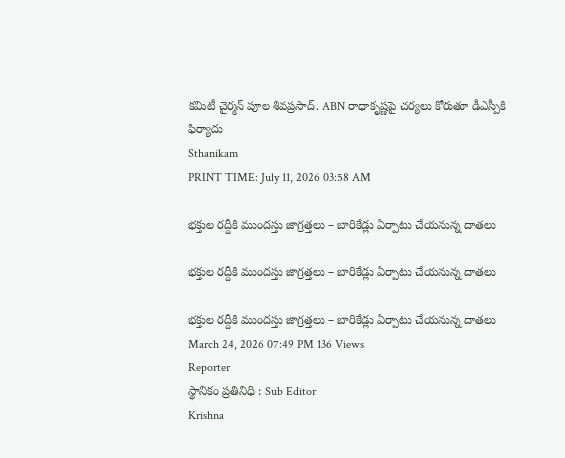కమిటీ చైర్మన్ పూల శివప్రసాద్. ABN రాధాకృష్ణపై చర్యలు కోరుతూ డీఎస్పీకి ఫిర్యాదు
Sthanikam
PRINT TIME: July 11, 2026 03:58 AM

భక్తుల రద్దీకి ముందస్తు జాగ్రత్తలు – బారికేడ్లు ఏర్పాటు చేయనున్న దాతలు

భక్తుల రద్దీకి ముందస్తు జాగ్రత్తలు – బారికేడ్లు ఏర్పాటు చేయనున్న దాతలు

భక్తుల రద్దీకి ముందస్తు జాగ్రత్తలు – బారికేడ్లు ఏర్పాటు చేయనున్న దాతలు
March 24, 2026 07:49 PM 136 Views
Reporter
స్థానికం ప్రతినిధి : Sub Editor
Krishna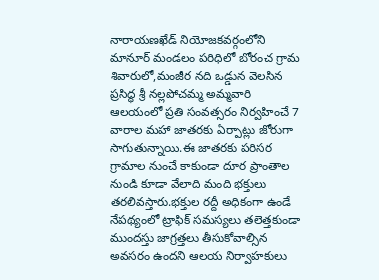నారాయణఖేడ్ నియోజకవర్గంలోని మానూర్ మండలం పరిధిలో బోరంచ గ్రామ శివారులో,మంజీర నది ఒడ్డున వెలసిన ప్రసిద్ధ శ్రీ నల్లపోచమ్మ అమ్మవారి ఆలయంలో ప్రతి సంవత్సరం నిర్వహించే 7 వారాల మహా జాతరకు ఏర్పాట్లు జోరుగా సాగుతున్నాయి.ఈ జాతరకు పరిసర గ్రామాల నుంచే కాకుండా దూర ప్రాంతాల నుండి కూడా వేలాది మంది భక్తులు తరలివస్తారు.భక్తుల రద్దీ అధికంగా ఉండే నేపథ్యంలో ట్రాఫిక్ సమస్యలు తలెత్తకుండా ముందస్తు జాగ్రత్తలు తీసుకోవాల్సిన అవసరం ఉందని ఆలయ నిర్వాహకులు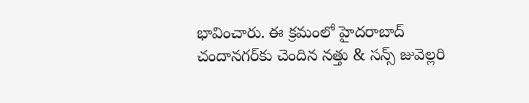భావించారు. ఈ క్రమంలో హైదరాబాద్ చందానగర్‌కు చెందిన నత్తు & సన్స్ జువెల్లరి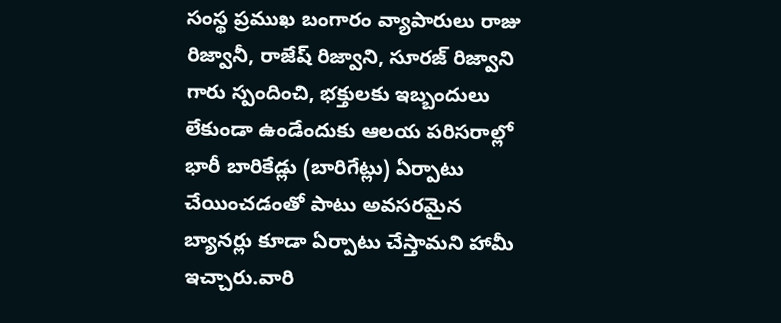సంస్థ ప్రముఖ బంగారం వ్యాపారులు రాజు రిజ్వానీ, రాజేష్ రిజ్వాని, సూరజ్ రిజ్వాని గారు స్పందించి, భక్తులకు ఇబ్బందులు లేకుండా ఉండేందుకు ఆలయ పరిసరాల్లో భారీ బారికేడ్లు (బారిగేట్లు) ఏర్పాటు చేయించడంతో పాటు అవసరమైన బ్యానర్లు కూడా ఏర్పాటు చేస్తామని హామీ ఇచ్చారు.వారి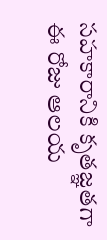సహకారానికి కృతజ్ఞతగా ఈ రోజు ఆలయ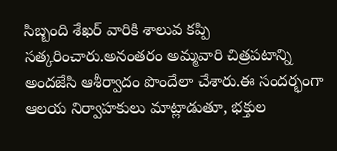సిబ్బంది శేఖర్ వారికి శాలువ కప్పి సత్కరించారు.అనంతరం అమ్మవారి చిత్రపటాన్ని అందజేసి ఆశీర్వాదం పొందేలా చేశారు.ఈ సందర్భంగా ఆలయ నిర్వాహకులు మాట్లాడుతూ, భక్తుల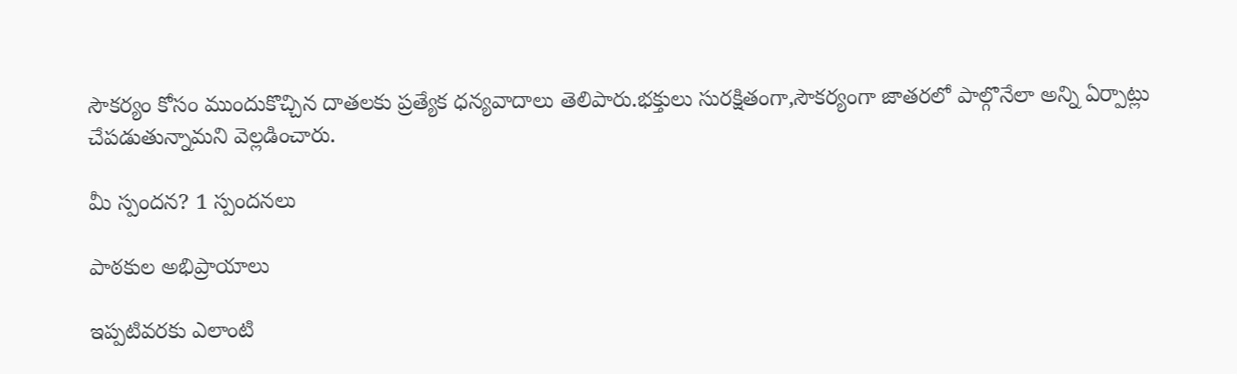సౌకర్యం కోసం ముందుకొచ్చిన దాతలకు ప్రత్యేక ధన్యవాదాలు తెలిపారు.భక్తులు సురక్షితంగా,సౌకర్యంగా జాతరలో పాల్గొనేలా అన్ని ఏర్పాట్లు చేపడుతున్నామని వెల్లడించారు.

మీ స్పందన? 1 స్పందనలు

పాఠకుల అభిప్రాయాలు

ఇప్పటివరకు ఎలాంటి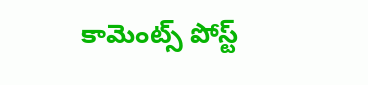కామెంట్స్ పోస్ట్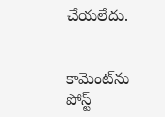చేయలేదు.


కామెంట్‌ను పోస్ట్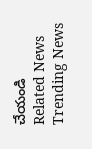చేయండి
Related News
Trending News